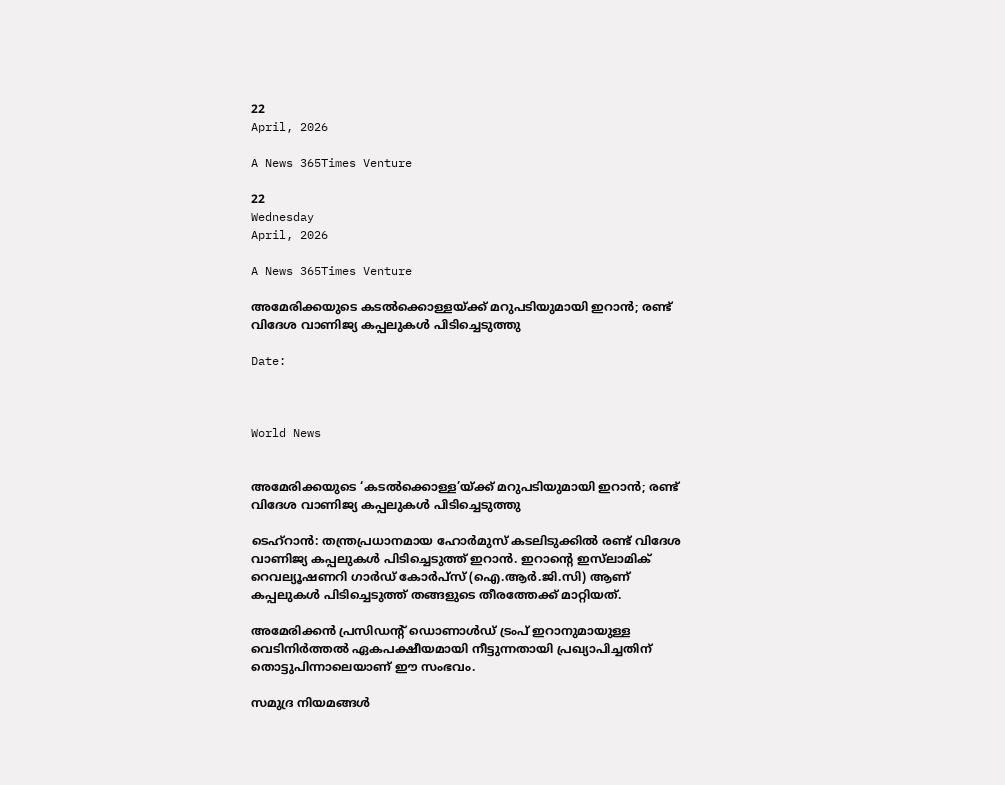22
April, 2026

A News 365Times Venture

22
Wednesday
April, 2026

A News 365Times Venture

അമേരിക്കയുടെ കടല്‍ക്കൊള്ളയ്ക്ക് മറുപടിയുമായി ഇറാന്‍; രണ്ട് വിദേശ വാണിജ്യ കപ്പലുകള്‍ പിടിച്ചെടുത്തു

Date:



World News


അമേരിക്കയുടെ ‘കടല്‍ക്കൊള്ള’യ്ക്ക് മറുപടിയുമായി ഇറാന്‍; രണ്ട് വിദേശ വാണിജ്യ കപ്പലുകള്‍ പിടിച്ചെടുത്തു

ടെഹ്‌റാന്‍: തന്ത്രപ്രധാനമായ ഹോര്‍മുസ് കടലിടുക്കില്‍ രണ്ട് വിദേശ വാണിജ്യ കപ്പലുകള്‍ പിടിച്ചെടുത്ത് ഇറാന്‍. ഇറാന്റെ ഇസ്‌ലാമിക് റെവല്യൂഷണറി ഗാര്‍ഡ് കോര്‍പ്‌സ് (ഐ.ആര്‍.ജി.സി) ആണ് കപ്പലുകള്‍ പിടിച്ചെടുത്ത് തങ്ങളുടെ തീരത്തേക്ക് മാറ്റിയത്.

അമേരിക്കന്‍ പ്രസിഡന്റ് ഡൊണാള്‍ഡ് ട്രംപ് ഇറാനുമായുള്ള വെടിനിര്‍ത്തല്‍ ഏകപക്ഷീയമായി നീട്ടുന്നതായി പ്രഖ്യാപിച്ചതിന് തൊട്ടുപിന്നാലെയാണ് ഈ സംഭവം.

സമുദ്ര നിയമങ്ങള്‍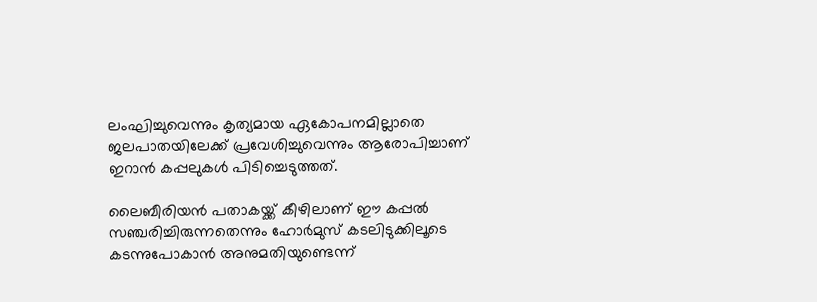ലംഘിച്ചുവെന്നും കൃത്യമായ ഏകോപനമില്ലാതെ ജലപാതയിലേക്ക് പ്രവേശിച്ചുവെന്നും ആരോപിച്ചാണ് ഇറാന്‍ കപ്പലുകള്‍ പിടിച്ചെടുത്തത്.

ലൈബീരിയന്‍ പതാകയ്ക്ക് കീഴിലാണ് ഈ കപ്പല്‍ സഞ്ചരിച്ചിരുന്നതെന്നും ഹോര്‍മുസ് കടലിടുക്കിലൂടെ കടന്നുപോകാന്‍ അനുമതിയുണ്ടെന്ന്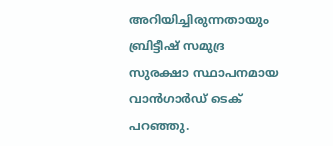അറിയിച്ചിരുന്നതായും ബ്രിട്ടീഷ് സമുദ്ര സുരക്ഷാ സ്ഥാപനമായ വാന്‍ഗാര്‍ഡ് ടെക് പറഞ്ഞു.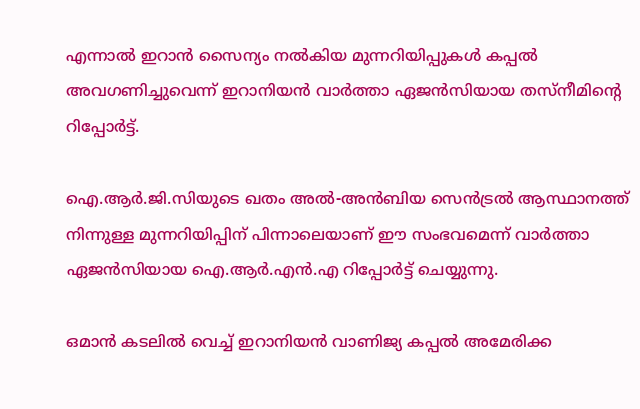എന്നാല്‍ ഇറാന്‍ സൈന്യം നല്‍കിയ മുന്നറിയിപ്പുകള്‍ കപ്പല്‍ അവഗണിച്ചുവെന്ന് ഇറാനിയന്‍ വാര്‍ത്താ ഏജന്‍സിയായ തസ്‌നീമിന്റെ റിപ്പോര്‍ട്ട്.

ഐ.ആര്‍.ജി.സിയുടെ ഖതം അല്‍-അന്‍ബിയ സെന്‍ട്രല്‍ ആസ്ഥാനത്ത് നിന്നുള്ള മുന്നറിയിപ്പിന് പിന്നാലെയാണ് ഈ സംഭവമെന്ന് വാര്‍ത്താ ഏജന്‍സിയായ ഐ.ആര്‍.എന്‍.എ റിപ്പോര്‍ട്ട് ചെയ്യുന്നു.

ഒമാന്‍ കടലില്‍ വെച്ച് ഇറാനിയന്‍ വാണിജ്യ കപ്പല്‍ അമേരിക്ക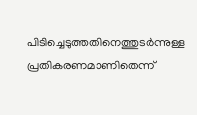പിടിച്ചെടുത്തതിനെത്തുടര്‍ന്നുള്ള പ്രതികരണമാണിതെന്ന്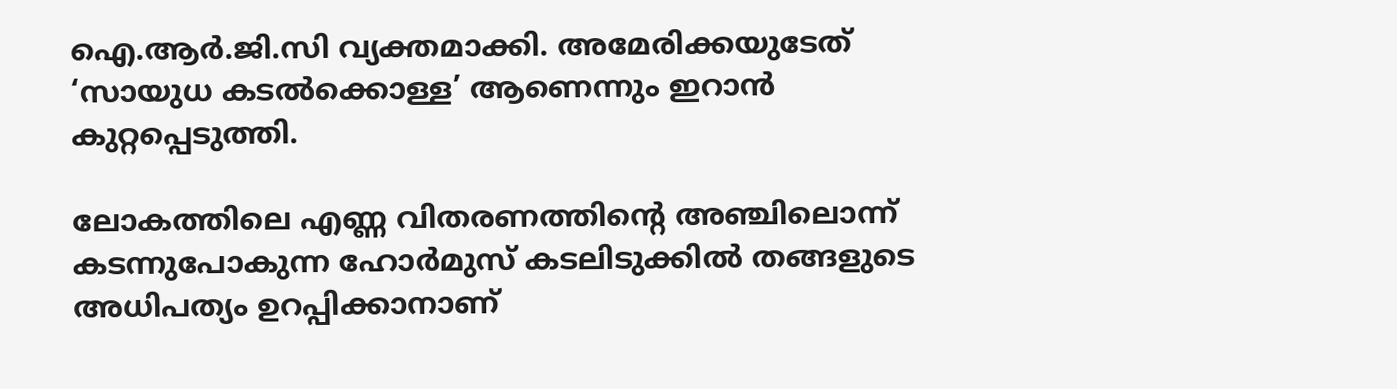ഐ.ആര്‍.ജി.സി വ്യക്തമാക്കി. അമേരിക്കയുടേത് ‘സായുധ കടല്‍ക്കൊള്ള’ ആണെന്നും ഇറാന്‍ കുറ്റപ്പെടുത്തി.

ലോകത്തിലെ എണ്ണ വിതരണത്തിന്റെ അഞ്ചിലൊന്ന് കടന്നുപോകുന്ന ഹോര്‍മുസ് കടലിടുക്കില്‍ തങ്ങളുടെ അധിപത്യം ഉറപ്പിക്കാനാണ്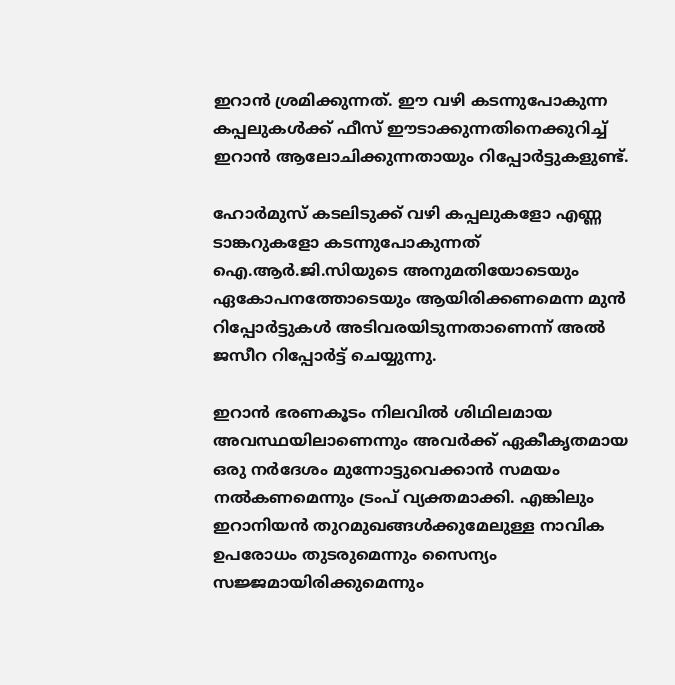ഇറാന്‍ ശ്രമിക്കുന്നത്. ഈ വഴി കടന്നുപോകുന്ന കപ്പലുകള്‍ക്ക് ഫീസ് ഈടാക്കുന്നതിനെക്കുറിച്ച് ഇറാന്‍ ആലോചിക്കുന്നതായും റിപ്പോര്‍ട്ടുകളുണ്ട്.

ഹോര്‍മുസ് കടലിടുക്ക് വഴി കപ്പലുകളോ എണ്ണ ടാങ്കറുകളോ കടന്നുപോകുന്നത് ഐ.ആര്‍.ജി.സിയുടെ അനുമതിയോടെയും ഏകോപനത്തോടെയും ആയിരിക്കണമെന്ന മുന്‍ റിപ്പോര്‍ട്ടുകള്‍ അടിവരയിടുന്നതാണെന്ന് അല്‍ ജസീറ റിപ്പോര്‍ട്ട് ചെയ്യുന്നു.

ഇറാന്‍ ഭരണകൂടം നിലവില്‍ ശിഥിലമായ അവസ്ഥയിലാണെന്നും അവര്‍ക്ക് ഏകീകൃതമായ ഒരു നര്‍ദേശം മുന്നോട്ടുവെക്കാന്‍ സമയം നല്‍കണമെന്നും ട്രംപ് വ്യക്തമാക്കി. എങ്കിലും ഇറാനിയന്‍ തുറമുഖങ്ങള്‍ക്കുമേലുള്ള നാവിക ഉപരോധം തുടരുമെന്നും സൈന്യം സജ്ജമായിരിക്കുമെന്നും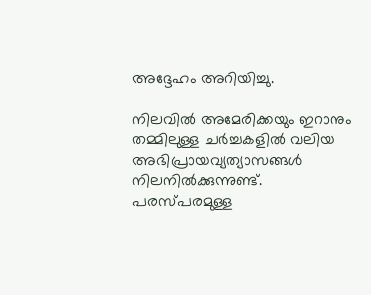അദ്ദേഹം അറിയിച്ചു.

നിലവില്‍ അമേരിക്കയും ഇറാനും തമ്മിലുള്ള ചര്‍ച്ചകളില്‍ വലിയ അഭിപ്രായവ്യത്യാസങ്ങള്‍ നിലനില്‍ക്കുന്നുണ്ട്. പരസ്പരമുള്ള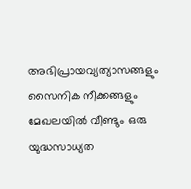അഭിപ്രായവ്യത്യാസങ്ങളും സൈനിക നീക്കങ്ങളും മേഖലയില്‍ വീണ്ടും ഒരു യുദ്ധസാധ്യത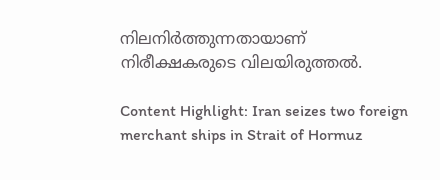നിലനിര്‍ത്തുന്നതായാണ് നിരീക്ഷകരുടെ വിലയിരുത്തല്‍.

Content Highlight: Iran seizes two foreign merchant ships in Strait of Hormuz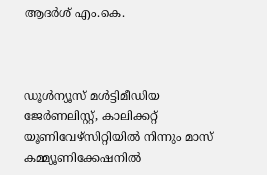ആദര്‍ശ് എം.കെ.



ഡൂള്‍ന്യൂസ് മള്‍ട്ടിമീഡിയ ജേര്‍ണലിസ്റ്റ്, കാലിക്കറ്റ് യൂണിവേഴ്സിറ്റിയില്‍ നിന്നും മാസ് കമ്മ്യൂണിക്കേഷനില്‍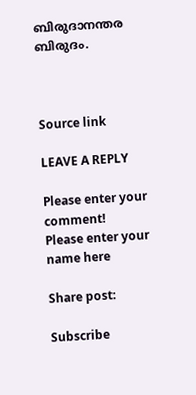ബിരുദാനന്തര ബിരുദം.



Source link

LEAVE A REPLY

Please enter your comment!
Please enter your name here

Share post:

Subscribe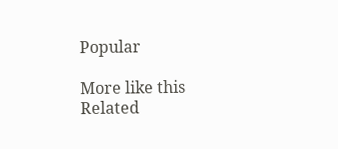Popular

More like this
Related